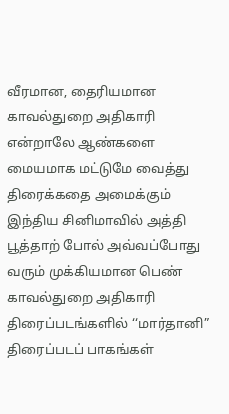வீரமான, தைரியமான காவல்துறை அதிகாரி என்றாலே ஆண்களை மையமாக மட்டுமே வைத்து திரைக்கதை அமைக்கும் இந்திய சினிமாவில் அத்தி பூத்தாற் போல் அவ்வப்போது வரும் முக்கியமான பெண் காவல்துறை அதிகாரி திரைப்படங்களில் ‘‘மார்தானி” திரைப்படப் பாகங்கள்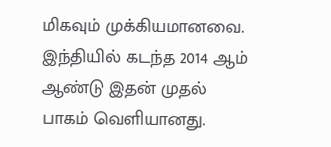மிகவும் முக்கியமானவை. இந்தியில் கடந்த 2014 ஆம் ஆண்டு இதன் முதல் பாகம் வெளியானது.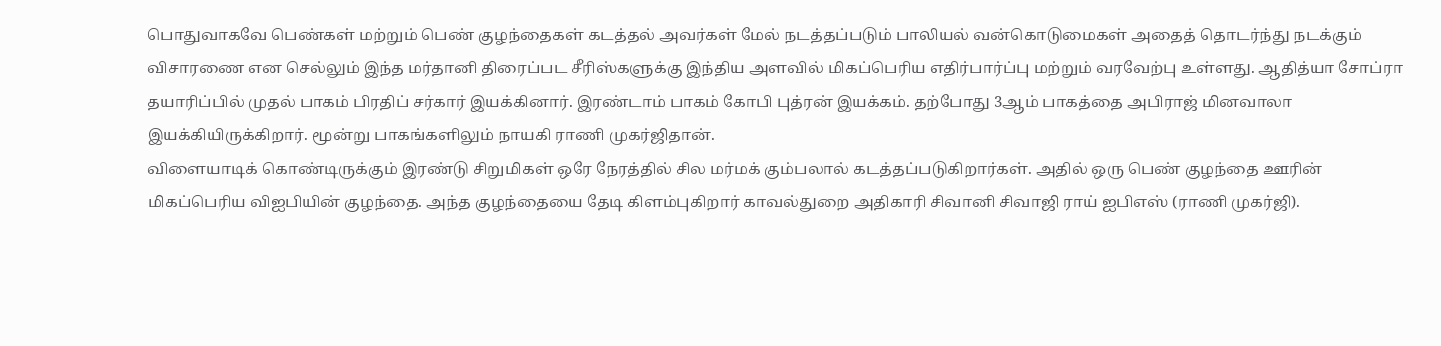பொதுவாகவே பெண்கள் மற்றும் பெண் குழந்தைகள் கடத்தல் அவர்கள் மேல் நடத்தப்படும் பாலியல் வன்கொடுமைகள் அதைத் தொடர்ந்து நடக்கும் விசாரணை என செல்லும் இந்த மர்தானி திரைப்பட சீரிஸ்களுக்கு இந்திய அளவில் மிகப்பெரிய எதிர்பார்ப்பு மற்றும் வரவேற்பு உள்ளது. ஆதித்யா சோப்ரா தயாரிப்பில் முதல் பாகம் பிரதிப் சர்கார் இயக்கினார். இரண்டாம் பாகம் கோபி புத்ரன் இயக்கம். தற்போது 3ஆம் பாகத்தை அபிராஜ் மினவாலா இயக்கியிருக்கிறார். மூன்று பாகங்களிலும் நாயகி ராணி முகர்ஜிதான்.
விளையாடிக் கொண்டிருக்கும் இரண்டு சிறுமிகள் ஒரே நேரத்தில் சில மர்மக் கும்பலால் கடத்தப்படுகிறார்கள். அதில் ஒரு பெண் குழந்தை ஊரின் மிகப்பெரிய விஐபியின் குழந்தை. அந்த குழந்தையை தேடி கிளம்புகிறார் காவல்துறை அதிகாரி சிவானி சிவாஜி ராய் ஐபிஎஸ் (ராணி முகர்ஜி).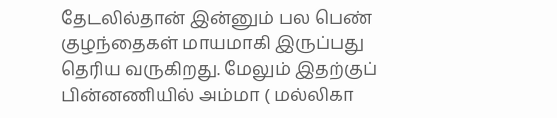தேடலில்தான் இன்னும் பல பெண் குழந்தைகள் மாயமாகி இருப்பது தெரிய வருகிறது. மேலும் இதற்குப் பின்னணியில் அம்மா ( மல்லிகா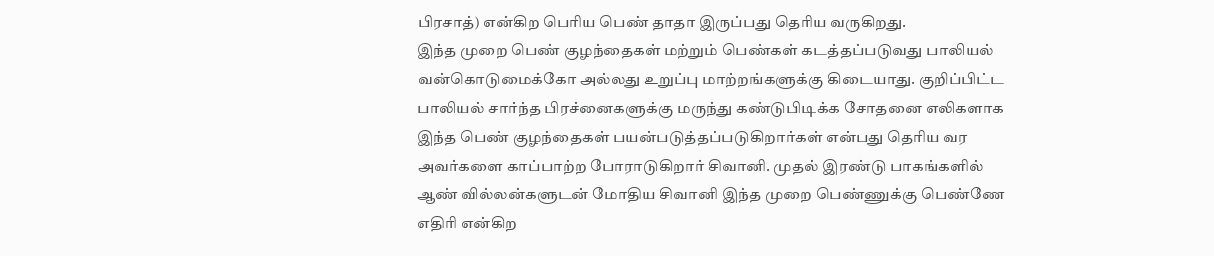பிரசாத்) என்கிற பெரிய பெண் தாதா இருப்பது தெரிய வருகிறது.
இந்த முறை பெண் குழந்தைகள் மற்றும் பெண்கள் கடத்தப்படுவது பாலியல் வன்கொடுமைக்கோ அல்லது உறுப்பு மாற்றங்களுக்கு கிடையாது. குறிப்பிட்ட பாலியல் சார்ந்த பிரச்னைகளுக்கு மருந்து கண்டுபிடிக்க சோதனை எலிகளாக இந்த பெண் குழந்தைகள் பயன்படுத்தப்படுகிறார்கள் என்பது தெரிய வர அவர்களை காப்பாற்ற போராடுகிறார் சிவானி. முதல் இரண்டு பாகங்களில் ஆண் வில்லன்களுடன் மோதிய சிவானி இந்த முறை பெண்ணுக்கு பெண்ணே எதிரி என்கிற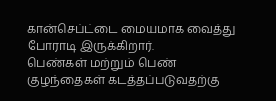கான்செப்ட்டை மையமாக வைத்து போராடி இருக்கிறார்.
பெண்கள் மற்றும் பெண் குழந்தைகள் கடத்தப்படுவதற்கு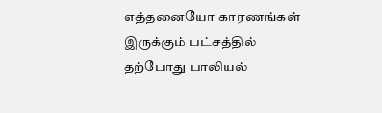எத்தனையோ காரணங்கள் இருக்கும் பட்சத்தில் தற்போது பாலியல்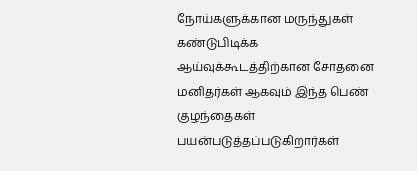நோய்களுக்கான மருந்துகள் கண்டுபிடிக்க ஆய்வுக்கூடத்திற்கான சோதனை மனிதர்கள் ஆகவும் இந்த பெண் குழந்தைகள் பயன்படுத்தப்படுகிறார்கள்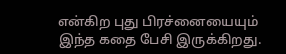என்கிற புது பிரச்னையையும் இந்த கதை பேசி இருக்கிறது.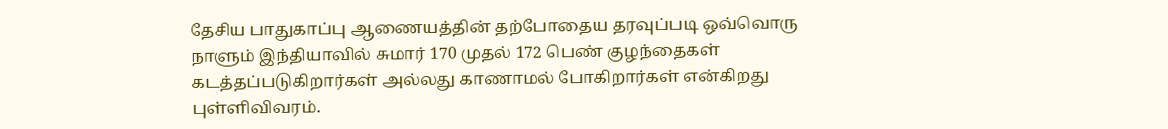தேசிய பாதுகாப்பு ஆணையத்தின் தற்போதைய தரவுப்படி ஒவ்வொரு நாளும் இந்தியாவில் சுமார் 170 முதல் 172 பெண் குழந்தைகள் கடத்தப்படுகிறார்கள் அல்லது காணாமல் போகிறார்கள் என்கிறது புள்ளிவிவரம்.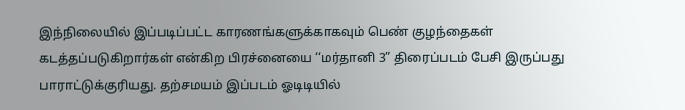இந்நிலையில் இப்படிப்பட்ட காரணங்களுக்காகவும் பெண் குழந்தைகள் கடத்தப்படுகிறார்கள் என்கிற பிரச்னையை ‘‘மர்தானி 3” திரைப்படம் பேசி இருப்பது பாராட்டுக்குரியது. தற்சமயம் இப்படம் ஓடிடியில்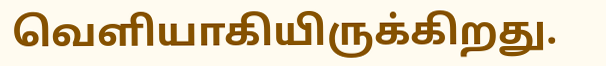வெளியாகியிருக்கிறது.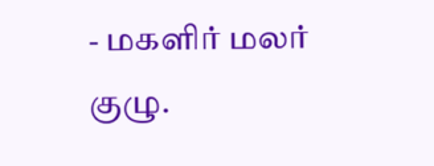- மகளிர் மலர் குழு.